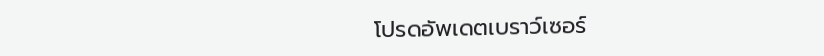โปรดอัพเดตเบราว์เซอร์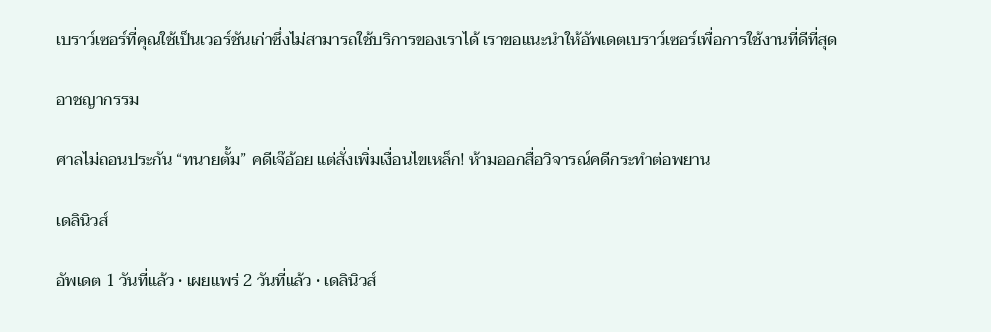เบราว์เซอร์ที่คุณใช้เป็นเวอร์ชันเก่าซึ่งไม่สามารถใช้บริการของเราได้ เราขอแนะนำให้อัพเดตเบราว์เซอร์เพื่อการใช้งานที่ดีที่สุด

อาชญากรรม

ศาลไม่ถอนประกัน “ทนายตั้ม” คดีเจ๊อ้อย แต่สั่งเพิ่มเงื่อนไขเหล็ก! ห้ามออกสื่อวิจารณ์คดีกระทำต่อพยาน

เดลินิวส์

อัพเดต 1 วันที่แล้ว • เผยแพร่ 2 วันที่แล้ว • เดลินิวส์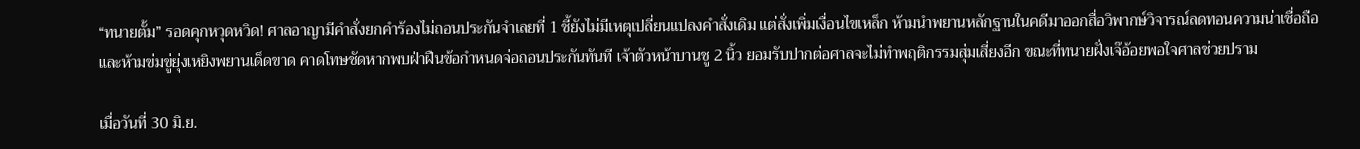“ทนายตั้ม” รอดคุกหวุดหวิด! ศาลอาญามีคำสั่งยกคำร้องไม่ถอนประกันจำเลยที่ 1 ชี้ยังไม่มีเหตุเปลี่ยนแปลงคำสั่งเดิม แต่สั่งเพิ่มเงื่อนไขเหล็ก ห้ามนำพยานหลักฐานในคดีมาออกสื่อวิพากษ์วิจารณ์ลดทอนความน่าเชื่อถือ และห้ามข่มขู่ยุ่งเหยิงพยานเด็ดขาด คาดโทษชัดหากพบฝ่าฝืนข้อกำหนดจ่อถอนประกันทันที เจ้าตัวหน้าบานชู 2 นิ้ว ยอมรับปากต่อศาลจะไม่ทำพฤติกรรมสุ่มเสี่ยงอีก ขณะที่ทนายฝั่งเจ๊อ้อยพอใจศาลช่วยปราม

เมื่อวันที่ 30 มิ.ย.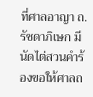ที่ศาลอาญา ถ.รัชดาภิเษก มีนัดไต่สวนคำร้องขอให้ศาลถ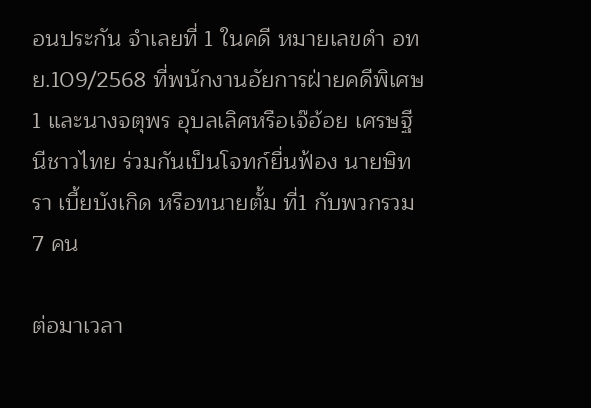อนประกัน จำเลยที่ 1 ในคดี หมายเลขดำ อทย.109/2568 ที่พนักงานอัยการฝ่ายคดีพิเศษ 1 และนางจตุพร อุบลเลิศหรือเจ๊อ้อย เศรษฐีนีชาวไทย ร่วมกันเป็นโจทก์ยื่นฟ้อง นายษิทรา เบี้ยบังเกิด หรือทนายตั้ม ที่1 กับพวกรวม 7 คน

ต่อมาเวลา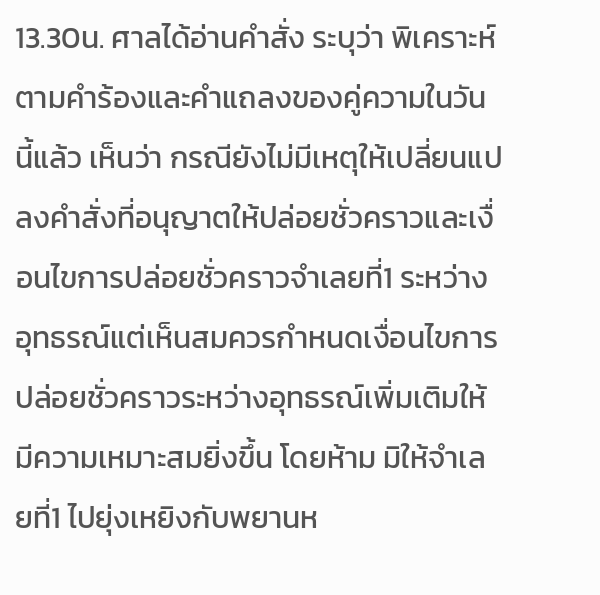13.30น. ศาลได้อ่านคำสั่ง ระบุว่า พิเคราะห์ตามคำร้องและคำแถลงของคู่ความในวันนี้แล้ว เห็นว่า กรณียังไม่มีเหตุให้เปลี่ยนแปลงคำสั่งที่อนุญาตให้ปล่อยชั่วคราวและเงื่อนไขการปล่อยชั่วคราวจำเลยที่1 ระหว่างอุทธรณ์แต่เห็นสมควรกำหนดเงื่อนไขการปล่อยชั่วคราวระหว่างอุทธรณ์เพิ่มเติมให้มีความเหมาะสมยิ่งขึ้น โดยห้าม มิให้จำเลยที่1 ไปยุ่งเหยิงกับพยานห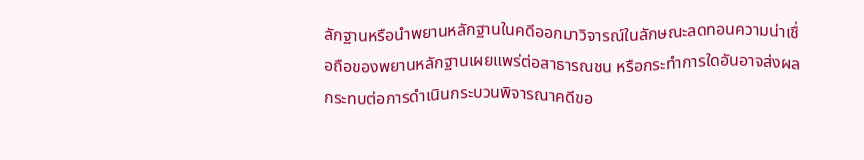ลักฐานหรือนำพยานหลักฐานในคดีออกมาวิจารณ์ในลักษณะลดทอนความน่าเชื่อถือของพยานหลักฐานเผยแพร่ต่อสาธารณชน หรือกระทำการใดอันอาจส่งผลกระทบต่อการดำเนินกระบวนพิจารณาคดีขอ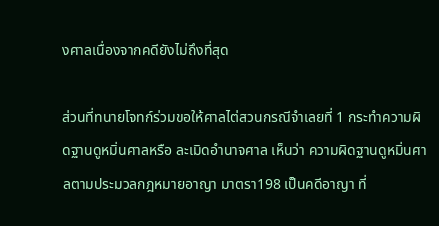งศาลเนื่องจากคดียังไม่ถึงที่สุด

ส่วนที่ทนายโจทก์ร่วมขอให้ศาลไต่สวนกรณีจำเลยที่ 1 กระทำความผิดฐานดูหมิ่นศาลหรือ ละเมิดอำนาจศาล เห็นว่า ความผิดฐานดูหมิ่นศาลตามประมวลกฎหมายอาญา มาตรา198 เป็นคดีอาญา ที่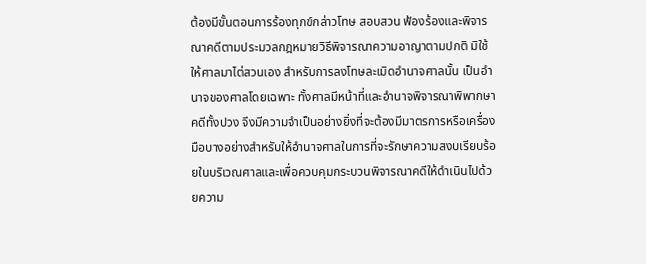ต้องมีขั้นตอนการร้องทุกข์กล่าวโทษ สอบสวน ฟ้องร้องและพิจารณาคดีตามประมวลกฎหมายวิธีพิจารณาความอาญาตามปกติ มิใช้ให้ศาลมาไต่สวนเอง สำหรับการลงโทษละเมิดอำนาจศาลนั้น เป็นอำนาจของศาลโดยเฉพาะ ทั้งศาลมีหน้าที่และอำนาจพิจารณาพิพากษาคดีทั้งปวง จึงมีความจำเป็นอย่างยิ่งที่จะต้องมีมาตรการหรือเครื่องมือบางอย่างสำหรับให้อำนาจศาลในการที่จะรักษาความสงบเรียบร้อยในบริเวณศาลและเพื่อควบคุมกระบวนพิจารณาคดีให้ดำเนินไปด้วยความ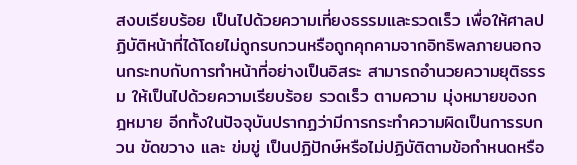สงบเรียบร้อย เป็นไปด้วยความเที่ยงธรรมและรวดเร็ว เพื่อให้ศาลปฏิบัติหน้าที่ได้โดยไม่ถูกรบกวนหรือถูกคุกคามจากอิทธิพลภายนอกจนกระทบกับการทำหน้าที่อย่างเป็นอิสระ สามารถอำนวยความยุติธรรม ให้เป็นไปด้วยความเรียบร้อย รวดเร็ว ตามความ มุ่งหมายของกฎหมาย อีกทั้งในปัจจุบันปรากฏว่ามีการกระทำความผิดเป็นการรบกวน ขัดขวาง และ ข่มขู่ เป็นปฏิปักษ์หรือไม่ปฏิบัติตามข้อกำหนดหรือ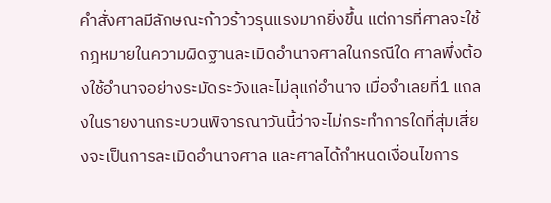คำสั่งศาลมีลักษณะก้าวร้าวรุนแรงมากยิ่งขึ้น แต่การที่ศาลจะใช้กฎหมายในความผิดฐานละเมิดอำนาจศาลในกรณีใด ศาลพึ่งต้องใช้อำนาจอย่างระมัดระวังและไม่ลุแก่อำนาจ เมื่อจำเลยที่1 แถลงในรายงานกระบวนพิจารณาวันนี้ว่าจะไม่กระทำการใดที่สุ่มเสี่ยงจะเป็นการละเมิดอำนาจศาล และศาลได้กำหนดเงื่อนไขการ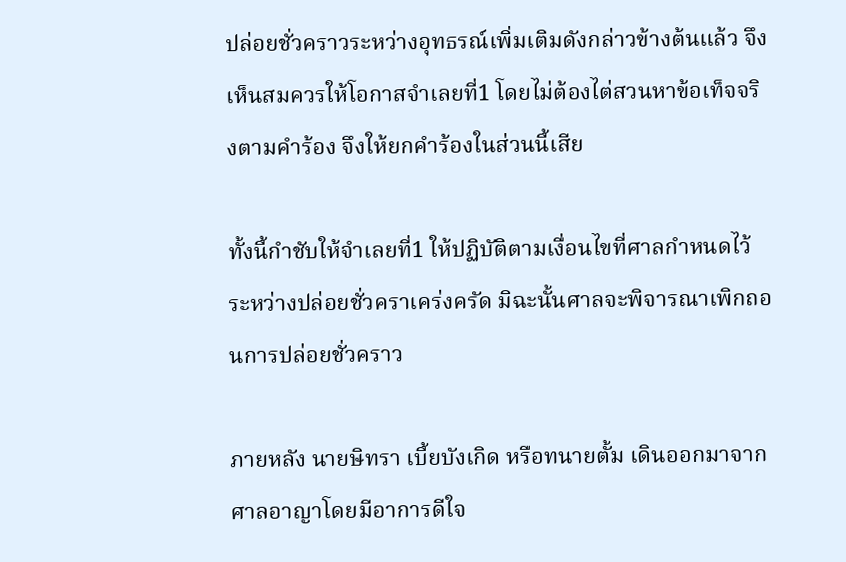ปล่อยชั่วคราวระหว่างอุทธรณ์เพิ่มเติมดังกล่าวข้างต้นแล้ว จึงเห็นสมควรให้โอกาสจำเลยที่1 โดยไม่ต้องไต่สวนหาข้อเท็จจริงตามคำร้อง จึงให้ยกคำร้องในส่วนนี้เสีย

ทั้งนี้กำชับให้จำเลยที่1 ให้ปฏิบัติตามเงื่อนไขที่ศาลกำหนดไว้ระหว่างปล่อยชั่วคราเคร่งครัด มิฉะนั้นศาลจะพิจารณาเพิกถอนการปล่อยชั่วคราว

ภายหลัง นายษิทรา เบี้ยบังเกิด หรือทนายตั้ม เดินออกมาจากศาลอาญาโดยมีอาการดีใจ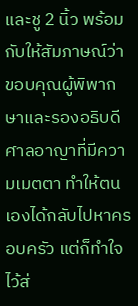และชู 2 นิ้ว พร้อมกับให้สัมภาษณ์ว่า ขอบคุณผู้พิพากษาและรองอธิบดีศาลอาญาที่มีความเมตตา ทำให้ตนเองได้กลับไปหาครอบครัว แต่ก็ทำใจไว้ส่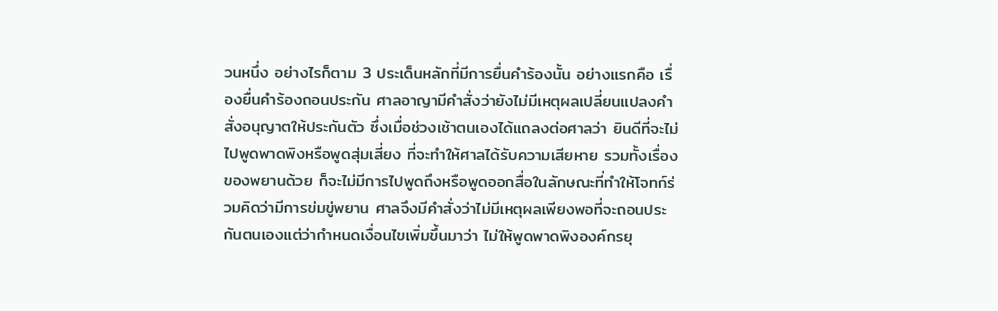วนหนึ่ง อย่างไรก็ตาม 3 ประเด็นหลักที่มีการยื่นคำร้องนั้น อย่างแรกคือ เรื่องยื่นคำร้องถอนประกัน ศาลอาญามีคำสั่งว่ายังไม่มีเหตุผลเปลี่ยนแปลงคำสั่งอนุญาตให้ประกันตัว ซึ่งเมื่อช่วงเช้าตนเองได้แถลงต่อศาลว่า ยินดีที่จะไม่ไปพูดพาดพิงหรือพูดสุ่มเสี่ยง ที่จะทำให้ศาลได้รับความเสียหาย รวมทั้งเรื่องของพยานด้วย ก็จะไม่มีการไปพูดถึงหรือพูดออกสื่อในลักษณะที่ทำให้โจทก์ร่วมคิดว่ามีการข่มขู่พยาน ศาลจึงมีคำสั่งว่าไม่มีเหตุผลเพียงพอที่จะถอนประกันตนเองแต่ว่ากำหนดเงื่อนไขเพิ่มขึ้นมาว่า ไม่ให้พูดพาดพิงองค์กรยุ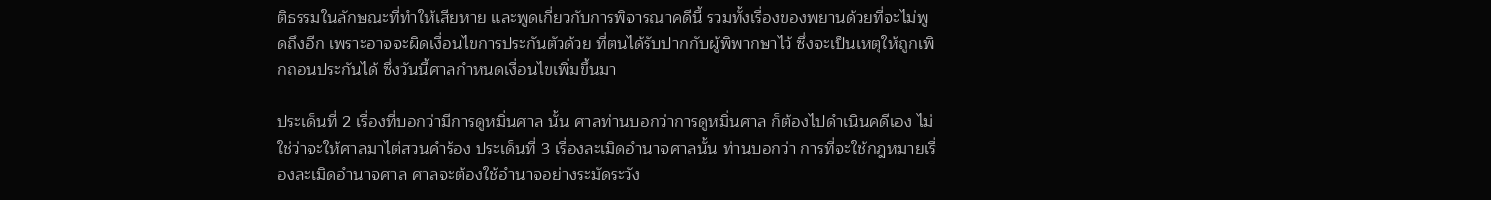ติธรรมในลักษณะที่ทำให้เสียหาย และพูดเกี่ยวกับการพิจารณาคดีนี้ รวมทั้งเรื่องของพยานด้วยที่จะไม่พูดถึงอีก เพราะอาจจะผิดเงื่อนไขการประกันตัวด้วย ที่ตนได้รับปากกับผู้พิพากษาไว้ ซึ่งจะเป็นเหตุให้ถูกเพิกถอนประกันได้ ซึ่งวันนี้ศาลกำหนดเงื่อนไขเพิ่มขึ้นมา

ประเด็นที่ 2 เรื่องที่บอกว่ามีการดูหมิ่นศาล นั้น ศาลท่านบอกว่าการดูหมิ่นศาล ก็ต้องไปดำเนินคดีเอง ไม่ใช่ว่าจะให้ศาลมาไต่สวนคำร้อง ประเด็นที่ 3 เรื่องละเมิดอำนาจศาลนั้น ท่านบอกว่า การที่จะใช้กฎหมายเรื่องละเมิดอำนาจศาล ศาลจะต้องใช้อำนาจอย่างระมัดระวัง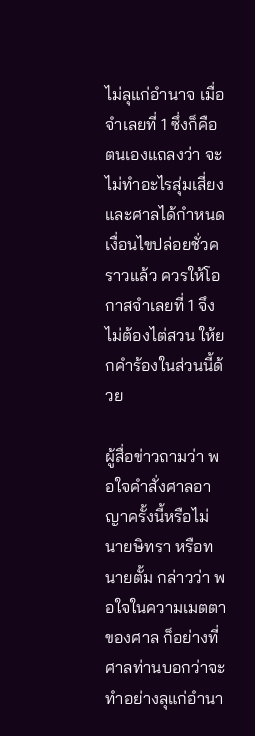ไม่ลุแก่อำนาจ เมื่อจำเลยที่ 1 ซึ่งก็คือตนเองแถลงว่า จะไม่ทำอะไรสุ่มเสี่ยง และศาลได้กำหนดเงื่อนไขปล่อยชั่วคราวแล้ว ควรให้โอกาสจำเลยที่ 1 จึงไม่ต้องไต่สวน ให้ยกคำร้องในส่วนนี้ด้วย

ผู้สื่อข่าวถามว่า พอใจคำสั่งศาลอาญาครั้งนี้หรือไม่นายษิทรา หรือทนายตั้ม กล่าวว่า พอใจในความเมตตาของศาล ก็อย่างที่ศาลท่านบอกว่าจะทำอย่างลุแก่อำนา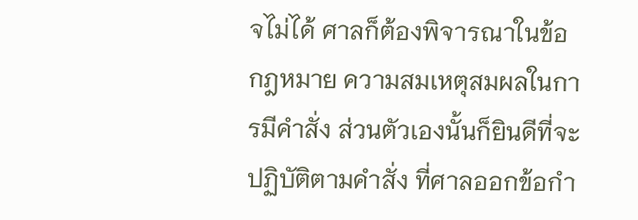จไม่ได้ ศาลก็ต้องพิจารณาในข้อกฎหมาย ความสมเหตุสมผลในการมีคำสั่ง ส่วนตัวเองนั้นก็ยินดีที่จะปฏิบัติตามคำสั่ง ที่ศาลออกข้อกำ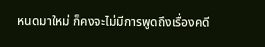หนดมาใหม่ ก็คงจะไม่มีการพูดถึงเรื่องคดี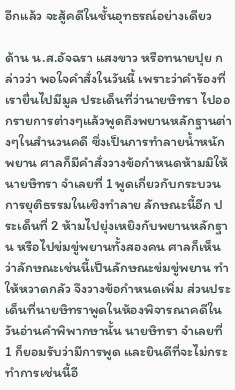อีกแล้ว จะสู้คดีในชั้นอุทธรณ์อย่างเดียว

ด้าน น.ส.อัจฉรา แสงขาว หรือทนายปุย กล่าวว่า พอใจคำสั่งในวันนี้ เพราะว่าคำร้องที่เรายื่นไปมีมูล ประเด็นที่ว่านายษิทรา ไปออกรายการต่างๆแล้วพูดถึงพยานหลักฐานต่างๆในสำนวนคดี ซึ่งเป็นการทำลายน้ำหนักพยาน ศาลก็มีคำสั่งวางข้อกำหนดห้ามมิให้นายษิทรา จำเลยที่ 1 พูดเกี่ยวกับกระบวนการยุติธรรมในเชิงทำลาย ลักษณะนี้อีก ประเด็นที่ 2 ห้ามไปยุ่งเหยิงกับพยานหลักฐาน หรือไปข่มขู่พยานทั้งสองคน ศาลก็เห็นว่าลักษณะเช่นนี้เป็นลักษณะข่มขู่พยาน ทำให้หวาดกลัว จึงวางข้อกำหนดเพิ่ม ส่วนประเด็นที่นายษิทราพูดในห้องพิจารณาคดีในวันอ่านคำพิพากษานั้น นายษิทรา จำเลยที่ 1 ก็ยอมรับว่ามีการพูด และยินดีที่จะไม่กระทำการเช่นนี้อี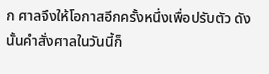ก ศาลจึงให้โอกาสอีกครั้งหนึ่งเพื่อปรับตัว ดังนั้นคำสั่งศาลในวันนี้ก็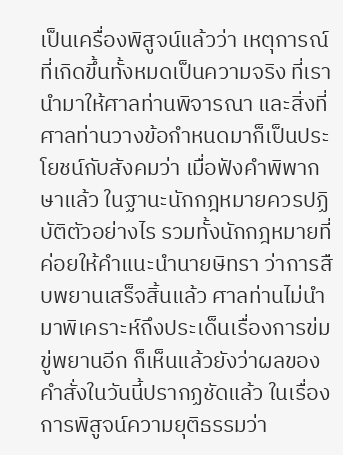เป็นเครื่องพิสูจน์แล้วว่า เหตุการณ์ที่เกิดขึ้นทั้งหมดเป็นความจริง ที่เรานำมาให้ศาลท่านพิจารณา และสิ่งที่ศาลท่านวางข้อกำหนดมาก็เป็นประโยชน์กับสังคมว่า เมื่อฟังคำพิพากษาแล้ว ในฐานะนักกฎหมายควรปฏิบัติตัวอย่างไร รวมทั้งนักกฎหมายที่ค่อยให้คำแนะนำนายษิทรา ว่าการสืบพยานเสร็จสิ้นแล้ว ศาลท่านไม่นำมาพิเคราะห์ถึงประเด็นเรื่องการข่มขู่พยานอีก ก็เห็นแล้วยังว่าผลของคำสั่งในวันนี้ปรากฏชัดแล้ว ในเรื่องการพิสูจน์ความยุติธรรมว่า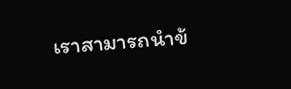เราสามารถนำข้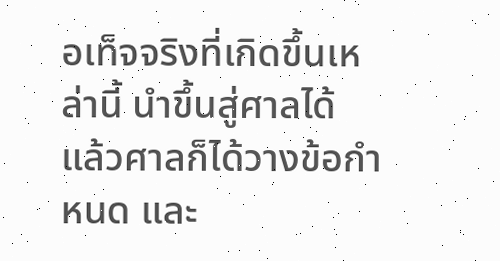อเท็จจริงที่เกิดขึ้นเหล่านี้ นำขึ้นสู่ศาลได้ แล้วศาลก็ได้วางข้อกำหนด และ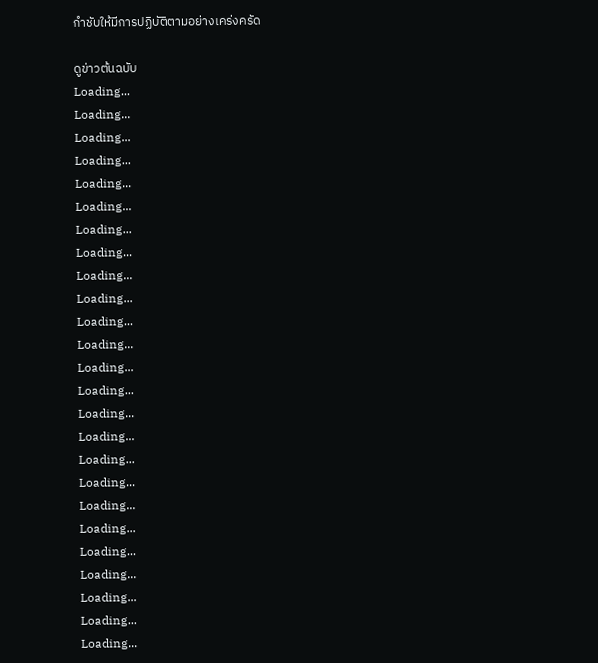กำชับให้มีการปฏิบัติตามอย่างเคร่งครัด

ดูข่าวต้นฉบับ
Loading...
Loading...
Loading...
Loading...
Loading...
Loading...
Loading...
Loading...
Loading...
Loading...
Loading...
Loading...
Loading...
Loading...
Loading...
Loading...
Loading...
Loading...
Loading...
Loading...
Loading...
Loading...
Loading...
Loading...
Loading...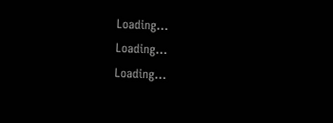Loading...
Loading...
Loading...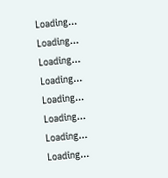Loading...
Loading...
Loading...
Loading...
Loading...
Loading...
Loading...
Loading...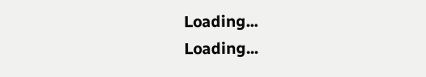Loading...
Loading...